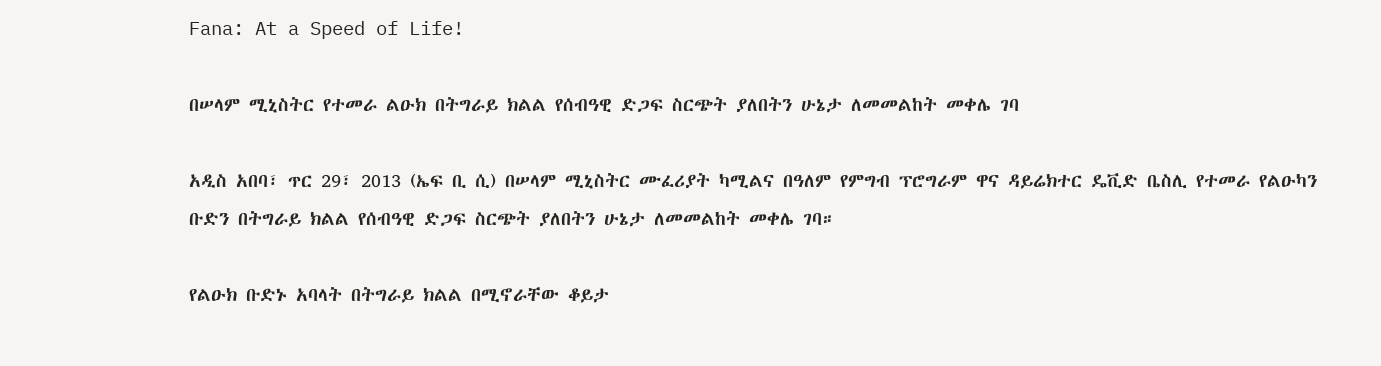Fana: At a Speed of Life!

በሠላም ሚኒስትር የተመራ ልዑክ በትግራይ ክልል የሰብዓዊ ድጋፍ ስርጭት ያለበትን ሁኔታ ለመመልከት መቀሌ ገባ

አዲስ አበባ፣ ጥር 29፣ 2013 (ኤፍ ቢ ሲ) በሠላም ሚኒስትር ሙፈሪያት ካሚልና በዓለም የምግብ ፕሮግራም ዋና ዳይሬክተር ዴቪድ ቤስሊ የተመራ የልዑካን ቡድን በትግራይ ክልል የሰብዓዊ ድጋፍ ስርጭት ያለበትን ሁኔታ ለመመልከት መቀሌ ገባ።

የልዑክ ቡድኑ አባላት በትግራይ ክልል በሚኖራቸው ቆይታ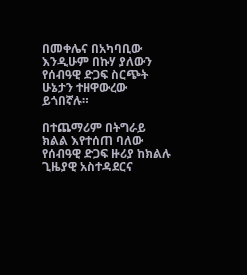በመቀሌና በአካባቢው እንዲሁም በኩሃ ያለውን የሰብዓዊ ድጋፍ ስርጭት ሁኔታን ተዘዋውረው ይጎበኛሉ።

በተጨማሪም በትግራይ ክልል እየተሰጠ ባለው የሰብዓዊ ድጋፍ ዙሪያ ከክልሉ ጊዜያዊ አስተዳደርና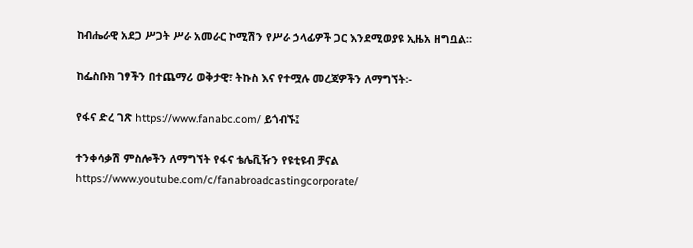ከብሔራዊ አደጋ ሥጋት ሥራ አመራር ኮሚሽን የሥራ ኃላፊዎች ጋር እንደሚወያዩ ኢዜአ ዘግቧል።

ከፌስቡክ ገፃችን በተጨማሪ ወቅታዊ፣ ትኩስ እና የተሟሉ መረጃዎችን ለማግኘት፡-

የፋና ድረ ገጽ https://www.fanabc.com/ ይጎብኙ፤

ተንቀሳቃሽ ምስሎችን ለማግኘት የፋና ቴሌቪዥን የዩቲዩብ ቻናል https://www.youtube.com/c/fanabroadcastingcorporate/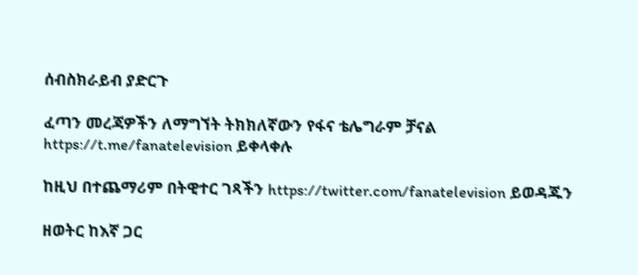ሰብስክራይብ ያድርጉ

ፈጣን መረጃዎችን ለማግኘት ትክክለኛውን የፋና ቴሌግራም ቻናል https://t.me/fanatelevision ይቀላቀሉ

ከዚህ በተጨማሪም በትዊተር ገጻችን https://twitter.com/fanatelevision ይወዳጁን

ዘወትር ከእኛ ጋር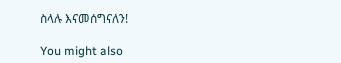ስላሉ እናመሰግናለን!

You might also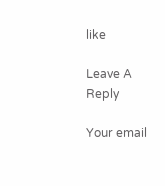like

Leave A Reply

Your email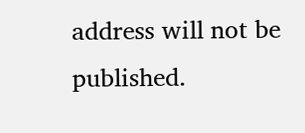address will not be published.